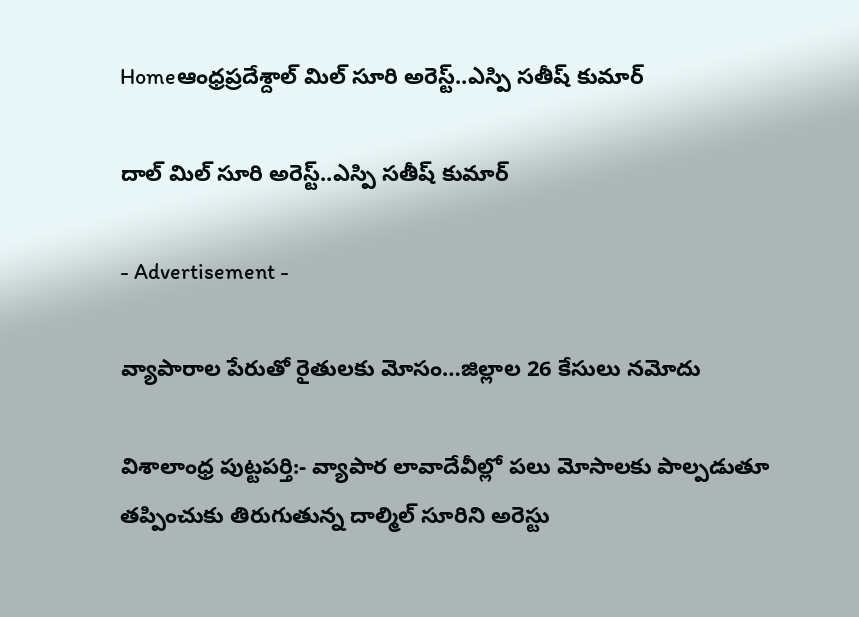Homeఆంధ్రప్రదేశ్దాల్ మిల్ సూరి అరెస్ట్..ఎస్పి సతీష్ కుమార్

దాల్ మిల్ సూరి అరెస్ట్..ఎస్పి సతీష్ కుమార్

- Advertisement -

వ్యాపారాల పేరుతో రైతులకు మోసం…జిల్లాల 26 కేసులు నమోదు

విశాలాంధ్ర పుట్టపర్తి:- వ్యాపార లావాదేవీల్లో పలు మోసాలకు పాల్పడుతూ తప్పించుకు తిరుగుతున్న దాల్మిల్ సూరిని అరెస్టు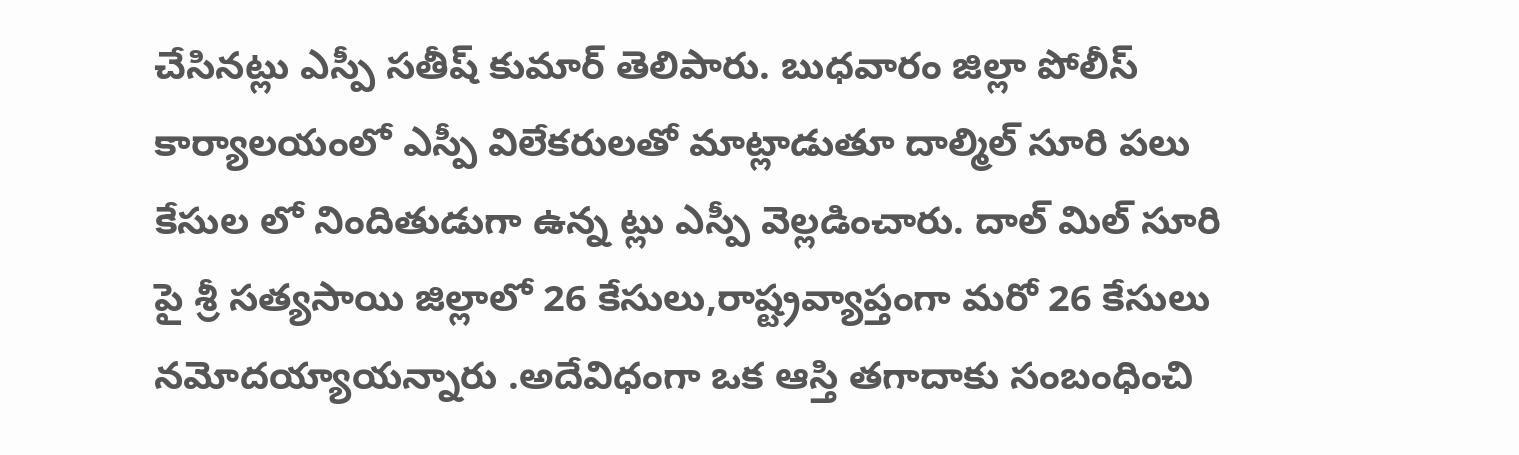చేసినట్లు ఎస్పీ సతీష్ కుమార్ తెలిపారు. బుధవారం జిల్లా పోలీస్ కార్యాలయంలో ఎస్పీ విలేకరులతో మాట్లాడుతూ దాల్మిల్ సూరి పలు కేసుల లో నిందితుడుగా ఉన్న ట్లు ఎస్పీ వెల్లడించారు. దాల్ మిల్ సూరి పై శ్రీ సత్యసాయి జిల్లాలో 26 కేసులు,రాష్ట్రవ్యాప్తంగా మరో 26 కేసులు నమోదయ్యాయన్నారు .అదేవిధంగా ఒక ఆస్తి తగాదాకు సంబంధించి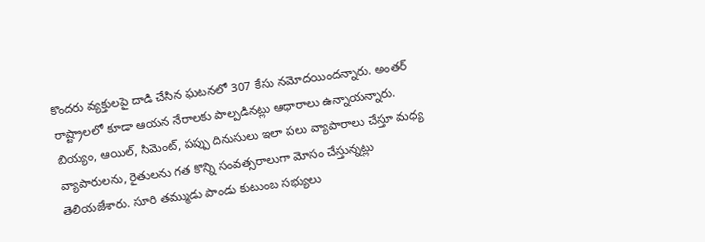కొందరు వ్యక్తులపై దాడి చేసిన ఘటనలో 307 కేసు నమోదయిందన్నారు. అంతర్ రాష్ట్రాలలో కూడా ఆయన నేరాలకు పాల్పడినట్లు ఆధారాలు ఉన్నాయన్నారు. బియ్యం, ఆయిల్, సిమెంట్, పప్పు దినుసులు ఇలా పలు వ్యాపారాలు చేస్తూ మధ్య వ్యాపారులను, రైతులను గత కొన్ని సంవత్సరాలుగా మోసం చేస్తున్నట్లు తెలియజేశారు. సూరి తమ్ముడు పాండు కుటుంబ సభ్యులు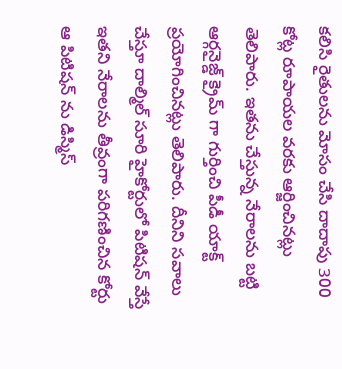కలిసి రైతులను మోసం చేసి దాదాపు 300 కోట్ల రూపాయల వరకు ఆర్జించినట్లు తెలిపారు. ఇతను చేస్తున్న నేరాలను బట్టి ఆర్గనైజ్డ్ క్రైమ్ గా గుర్తించి పీడీ యాక్ట్ ప్రయోగించినట్లు తెలిపారు. దీనిని సవాలు చేస్తూ దాల్మిల్ సూరి హైకోర్టులో పిటిషన్ వేస్తే ఇతని నేరాలను తీవ్రంగా పరిగణించిన కోర్టు ఆ పిటిషన్ ను డిస్మిస్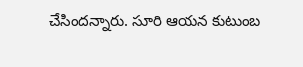చేసిందన్నారు. సూరి ఆయన కుటుంబ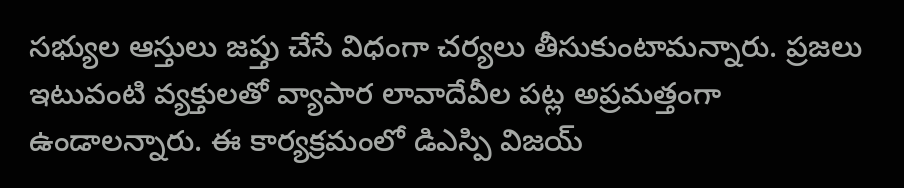సభ్యుల ఆస్తులు జప్తు చేసే విధంగా చర్యలు తీసుకుంటామన్నారు. ప్రజలు ఇటువంటి వ్యక్తులతో వ్యాపార లావాదేవీల పట్ల అప్రమత్తంగా ఉండాలన్నారు. ఈ కార్యక్రమంలో డిఎస్పి విజయ్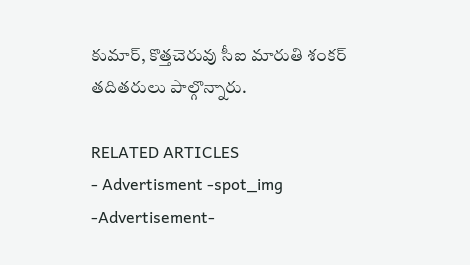కుమార్, కొత్తచెరువు సీఐ మారుతి శంకర్ తదితరులు పాల్గొన్నారు.

RELATED ARTICLES
- Advertisment -spot_img
-Advertisement-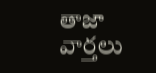తాజా వార్తలు